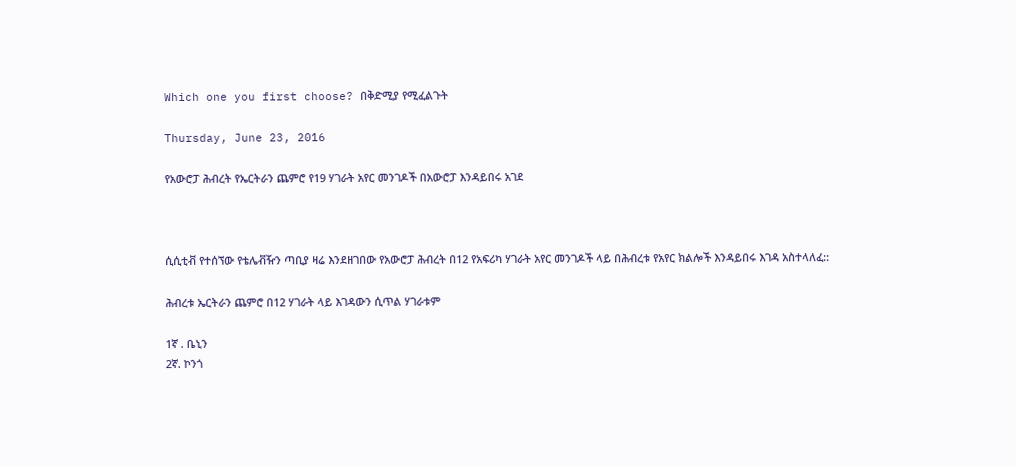Which one you first choose? በቅድሚያ የሚፈልጉት

Thursday, June 23, 2016

የአውሮፓ ሕብረት የኤርትራን ጨምሮ የ19 ሃገራት አየር መንገዶች በአውሮፓ እንዳይበሩ አገደ



ሲሲቲቭ የተሰኘው የቴሌቭዥን ጣቢያ ዛሬ እንደዘገበው የአውሮፓ ሕብረት በ12 የአፍሪካ ሃገራት አየር መንገዶች ላይ በሕብረቱ የአየር ክልሎች እንዳይበሩ እገዳ አስተላለፈ::

ሕብረቱ ኤርትራን ጨምሮ በ12 ሃገራት ላይ እገዳውን ሲጥል ሃገራቱም

1ኛ . ቤኒን
2ኛ. ኮንጎ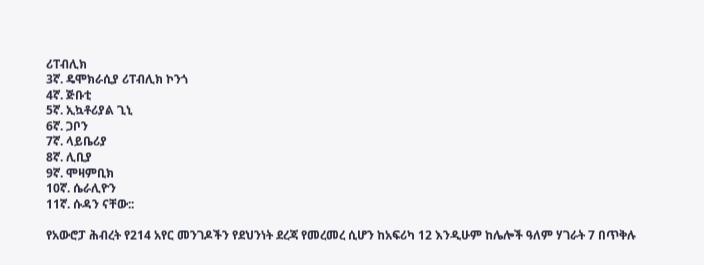ሪፐብሊክ
3ኛ. ዴሞክራሲያ ሪፐብሊክ ኮንጎ
4ኛ. ጅቡቲ
5ኛ. ኢኳቶሪያል ጊኒ
6ኛ. ጋቦን
7ኛ. ላይቤሪያ
8ኛ. ሊቢያ
9ኛ. ሞዛምቢክ
10ኛ. ሴራሊዮን
11ኛ. ሱዳን ናቸው::

የአውሮፓ ሕብረት የ214 አየር መንገዶችን የደህንነት ደረጃ የመረመረ ሲሆን ከአፍሪካ 12 እንዲሁም ከሌሎች ዓለም ሃገራት 7 በጥቅሉ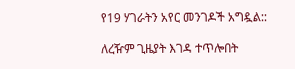የ19 ሃገራትን አየር መንገዶች አግዷል::

ለረዥም ጊዜያት እገዳ ተጥሎበት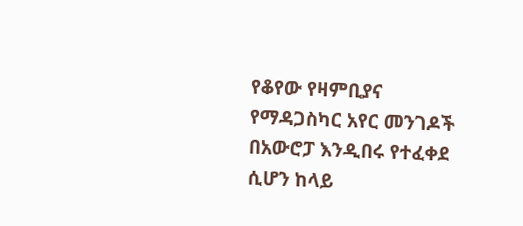የቆየው የዛምቢያና የማዳጋስካር አየር መንገዶች በአውሮፓ እንዲበሩ የተፈቀደ ሲሆን ከላይ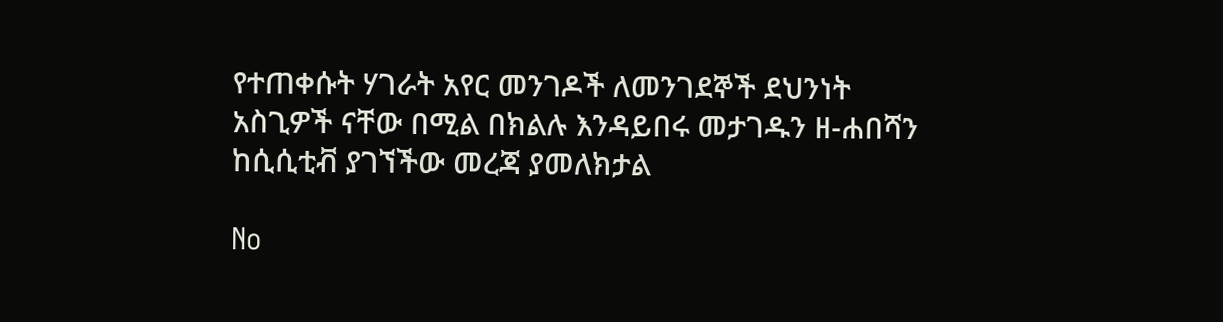የተጠቀሱት ሃገራት አየር መንገዶች ለመንገደኞች ደህንነት አስጊዎች ናቸው በሚል በክልሉ እንዳይበሩ መታገዱን ዘ-ሐበሻን ከሲሲቲቭ ያገኘችው መረጃ ያመለክታል

No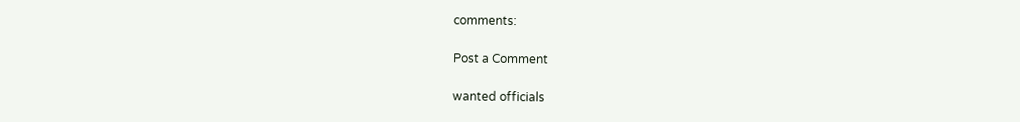comments:

Post a Comment

wanted officials